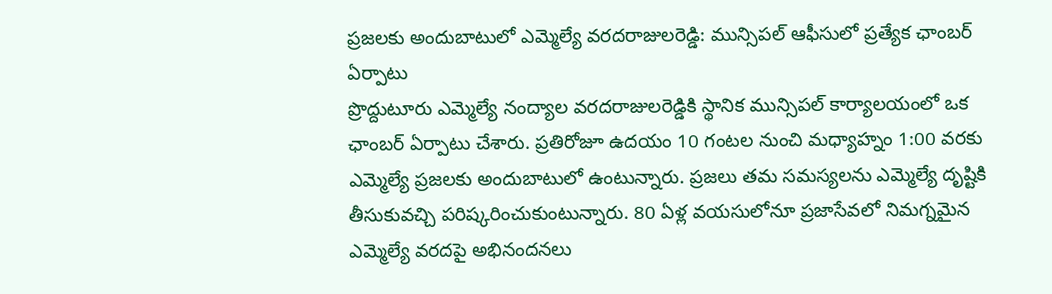ప్రజలకు అందుబాటులో ఎమ్మెల్యే వరదరాజులరెడ్డి: మున్సిపల్ ఆఫీసులో ప్రత్యేక ఛాంబర్ ఏర్పాటు
ప్రొద్దుటూరు ఎమ్మెల్యే నంద్యాల వరదరాజులరెడ్డికి స్థానిక మున్సిపల్ కార్యాలయంలో ఒక ఛాంబర్ ఏర్పాటు చేశారు. ప్రతిరోజూ ఉదయం 10 గంటల నుంచి మధ్యాహ్నం 1:00 వరకు ఎమ్మెల్యే ప్రజలకు అందుబాటులో ఉంటున్నారు. ప్రజలు తమ సమస్యలను ఎమ్మెల్యే దృష్టికి తీసుకువచ్చి పరిష్కరించుకుంటున్నారు. 80 ఏళ్ల వయసులోనూ ప్రజాసేవలో నిమగ్నమైన ఎమ్మెల్యే వరదపై అభినందనలు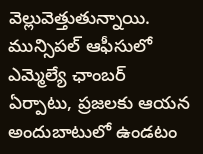వెల్లువెత్తుతున్నాయి. మున్సిపల్ ఆఫీసులో ఎమ్మెల్యే ఛాంబర్ ఏర్పాటు, ప్రజలకు ఆయన అందుబాటులో ఉండటం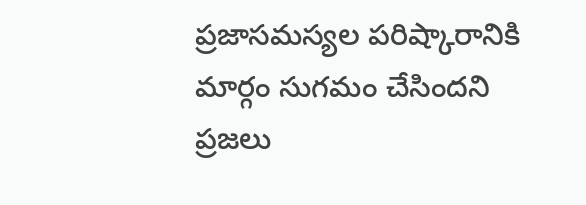ప్రజాసమస్యల పరిష్కారానికి మార్గం సుగమం చేసిందని ప్రజలు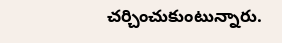చర్చించుకుంటున్నారు.